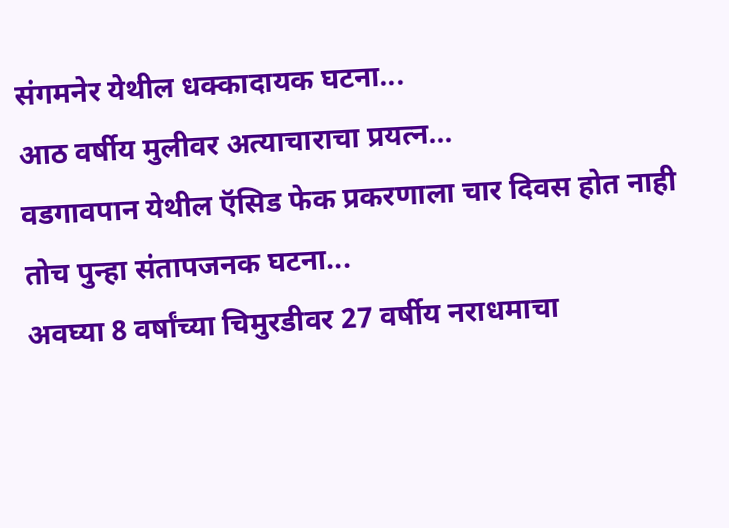संगमनेर येथील धक्कादायक घटना...
आठ वर्षीय मुलीवर अत्याचाराचा प्रयत्न...
वडगावपान येथील ऍसिड फेक प्रकरणाला चार दिवस होत नाही तोच पुन्हा संतापजनक घटना...
अवघ्या 8 वर्षांच्या चिमुरडीवर 27 वर्षीय नराधमाचा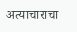अत्याचाराचा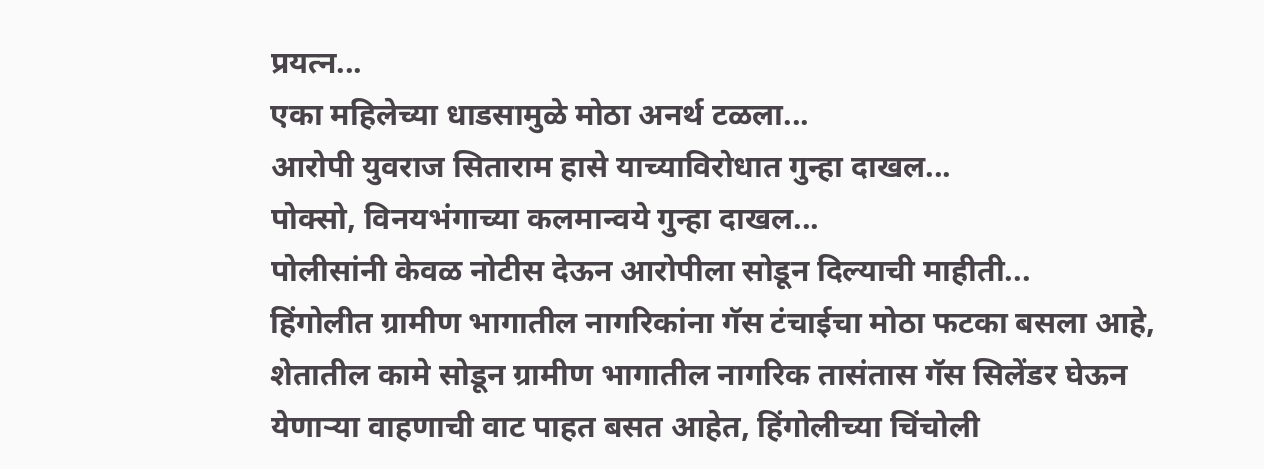प्रयत्न...
एका महिलेच्या धाडसामुळे मोठा अनर्थ टळला...
आरोपी युवराज सिताराम हासे याच्याविरोधात गुन्हा दाखल...
पोक्सो, विनयभंगाच्या कलमान्वये गुन्हा दाखल...
पोलीसांनी केवळ नोटीस देऊन आरोपीला सोडून दिल्याची माहीती...
हिंगोलीत ग्रामीण भागातील नागरिकांना गॅस टंचाईचा मोठा फटका बसला आहे, शेतातील कामे सोडून ग्रामीण भागातील नागरिक तासंतास गॅस सिलेंडर घेऊन येणाऱ्या वाहणाची वाट पाहत बसत आहेत, हिंगोलीच्या चिंचोली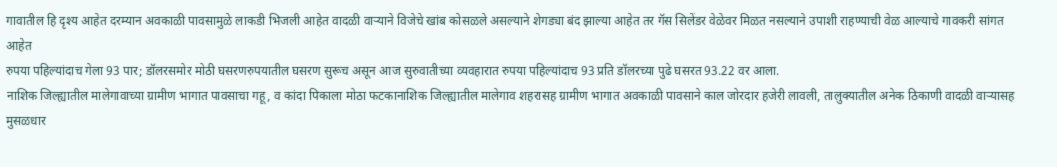गावातील हि दृश्य आहेत दरम्यान अवकाळी पावसामुळे लाकडी भिजली आहेत वादळी वाऱ्याने विजेचे खांब कोसळले असल्याने शेगड्या बंद झाल्या आहेत तर गॅस सिलेंडर वेळेवर मिळत नसल्याने उपाशी राहण्याची वेळ आल्याचे गावकरी सांगत आहेत
रुपया पहिल्यांदाच गेला 93 पार; डॉलरसमोर मोठी घसरणरुपयातील घसरण सुरूच असून आज सुरुवातीच्या व्यवहारात रुपया पहिल्यांदाच 93 प्रति डॉलरच्या पुढे घसरत 93.22 वर आला.
नाशिक जिल्ह्यातील मालेगावाच्या ग्रामीण भागात पावसाचा गहू, व कांदा पिकाला मोठा फटकानाशिक जिल्ह्यातील मालेगाव शहरासह ग्रामीण भागात अवकाळी पावसाने काल जोरदार हजेरी लावली, तालुक्यातील अनेक ठिकाणी वादळी वाऱ्यासह मुसळधार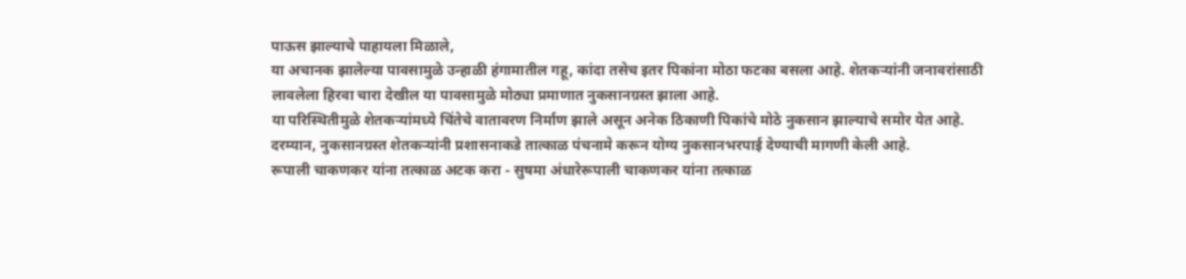पाऊस झाल्याचे पाहायला मिळाले,
या अचानक झालेल्या पावसामुळे उन्हाळी हंगामातील गहू, कांदा तसेच इतर पिकांना मोठा फटका बसला आहे. शेतकऱ्यांनी जनावरांसाठी लावलेला हिरवा चारा देखील या पावसामुळे मोठ्या प्रमाणात नुकसानग्रस्त झाला आहे.
या परिस्थितीमुळे शेतकऱ्यांमध्ये चिंतेचे वातावरण निर्माण झाले असून अनेक ठिकाणी पिकांचे मोठे नुकसान झाल्याचे समोर येत आहे.
दरम्यान, नुकसानग्रस्त शेतकऱ्यांनी प्रशासनाकडे तात्काळ पंचनामे करून योग्य नुकसानभरपाई देण्याची मागणी केली आहे.
रूपाली चाकणकर यांना तत्काळ अटक करा - सुषमा अंधारेरूपाली चाकणकर यांना तत्काळ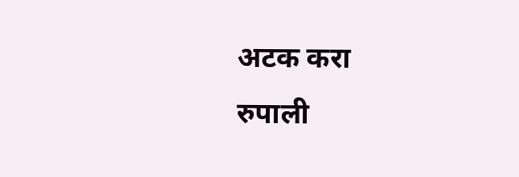अटक करा
रुपाली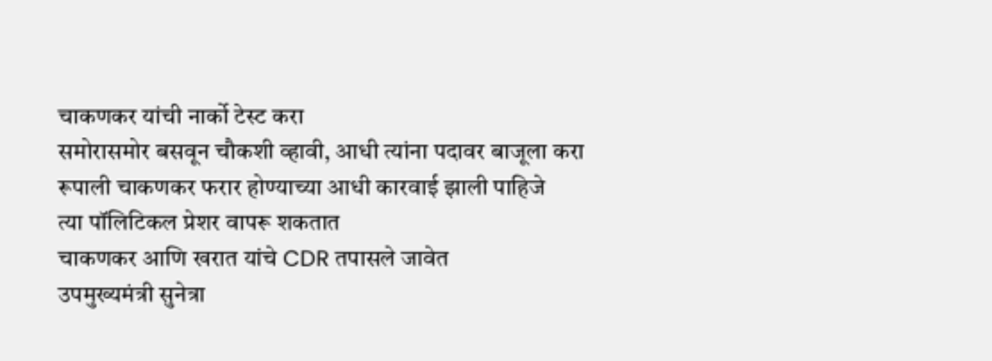चाकणकर यांची नार्को टेस्ट करा
समोरासमोर बसवून चौकशी व्हावी, आधी त्यांना पदावर बाजूला करा
रूपाली चाकणकर फरार होण्याच्या आधी कारवाई झाली पाहिजे
त्या पॉलिटिकल प्रेशर वापरू शकतात
चाकणकर आणि खरात यांचे CDR तपासले जावेत
उपमुख्यमंत्री सुनेत्रा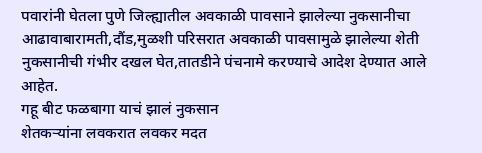पवारांनी घेतला पुणे जिल्ह्यातील अवकाळी पावसाने झालेल्या नुकसानीचा आढावाबारामती,दौंड,मुळशी परिसरात अवकाळी पावसामुळे झालेल्या शेती नुकसानीची गंभीर दखल घेत,तातडीने पंचनामे करण्याचे आदेश देण्यात आले आहेत.
गहू बीट फळबागा याचं झालं नुकसान
शेतकऱ्यांना लवकरात लवकर मदत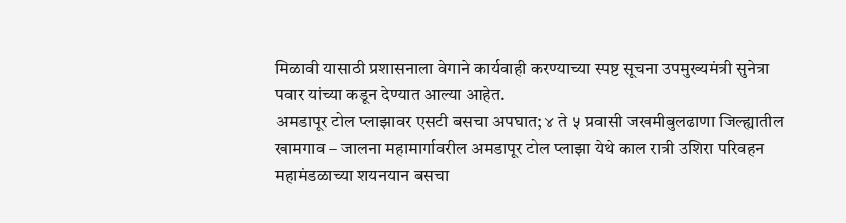मिळावी यासाठी प्रशासनाला वेगाने कार्यवाही करण्याच्या स्पष्ट सूचना उपमुख्यमंत्री सुनेत्रा पवार यांच्या कडून देण्यात आल्या आहेत.
अमडापूर टोल प्लाझावर एसटी बसचा अपघात; ४ ते ५ प्रवासी जखमीबुलढाणा जिल्ह्यातील खामगाव – जालना महामार्गावरील अमडापूर टोल प्लाझा येथे काल रात्री उशिरा परिवहन महामंडळाच्या शयनयान बसचा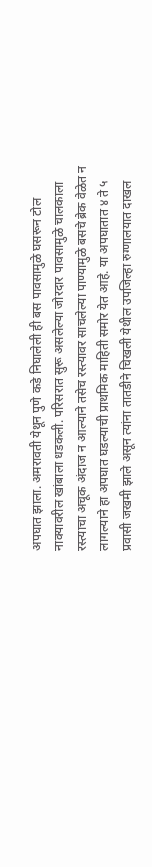अपघात झाला. अमरावती येथून पुणे कडे निघालेली ही बस पावसामुळे घसरून टोल नाक्यावरील खांबाला धडकली. परिसरात सुरू असलेल्या जोरदार पावसामुळे चालकाला रस्त्याचा अचूक अंदाज न आल्याने तसेच रस्त्यावर साचलेल्या पाण्यामुळे बसचे ब्रेक वेळेत न लागल्याने हा अपघात घडल्याची प्राथमिक माहिती समोर येत आहे. या अपघातात ४ ते ५ प्रवासी जखमी झाले असून त्यांना तातडीने चिखली येथील उपजिल्हा रुग्णालयात दाखल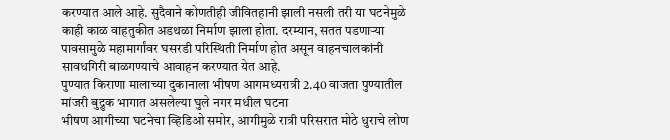करण्यात आले आहे. सुदैवाने कोणतीही जीवितहानी झाली नसली तरी या घटनेमुळे काही काळ वाहतुकीत अडथळा निर्माण झाला होता. दरम्यान, सतत पडणाऱ्या पावसामुळे महामार्गांवर घसरडी परिस्थिती निर्माण होत असून वाहनचालकांनी सावधगिरी बाळगण्याचे आवाहन करण्यात येत आहे.
पुण्यात किराणा मालाच्या दुकानाला भीषण आगमध्यरात्री 2.40 वाजता पुण्यातील मांजरी बुद्रुक भागात असलेल्या घुले नगर मधील घटना
भीषण आगीच्या घटनेचा व्हिडिओ समोर, आगीमुळे रात्री परिसरात मोठे धुराचे लोण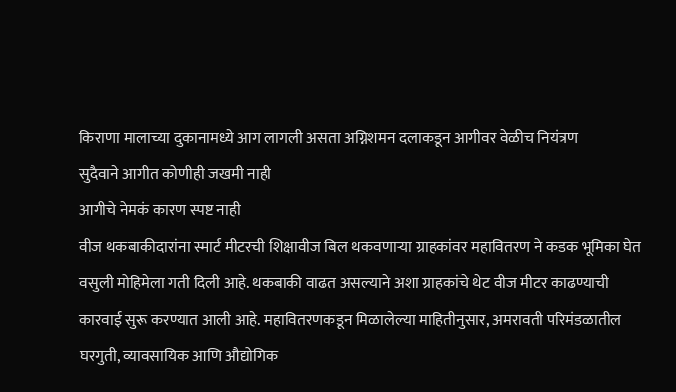किराणा मालाच्या दुकानामध्ये आग लागली असता अग्निशमन दलाकडून आगीवर वेळीच नियंत्रण
सुदैवाने आगीत कोणीही जखमी नाही
आगीचे नेमकं कारण स्पष्ट नाही
वीज थकबाकीदारांना स्मार्ट मीटरची शिक्षावीज बिल थकवणाऱ्या ग्राहकांवर महावितरण ने कडक भूमिका घेत वसुली मोहिमेला गती दिली आहे. थकबाकी वाढत असल्याने अशा ग्राहकांचे थेट वीज मीटर काढण्याची कारवाई सुरू करण्यात आली आहे. महावितरणकडून मिळालेल्या माहितीनुसार, अमरावती परिमंडळातील घरगुती, व्यावसायिक आणि औद्योगिक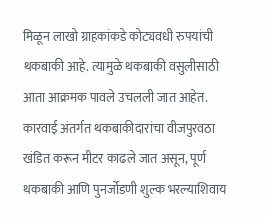मिळून लाखो ग्राहकांकडे कोट्यवधी रुपयांची थकबाकी आहे. त्यामुळे थकबाकी वसुलीसाठी आता आक्रमक पावले उचलली जात आहेत. कारवाई अंतर्गत थकबाकीदारांचा वीजपुरवठा खंडित करून मीटर काढले जात असून, पूर्ण थकबाकी आणि पुनर्जोडणी शुल्क भरल्याशिवाय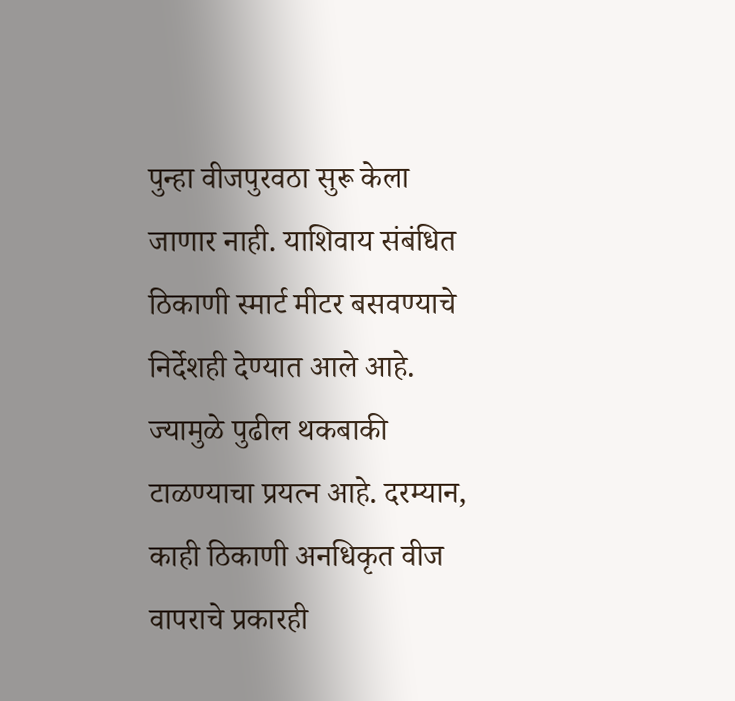पुन्हा वीजपुरवठा सुरू केला जाणार नाही. याशिवाय संबंधित ठिकाणी स्मार्ट मीटर बसवण्याचे निर्देशही देण्यात आले आहे. ज्यामुळे पुढील थकबाकी टाळण्याचा प्रयत्न आहे. दरम्यान, काही ठिकाणी अनधिकृत वीज वापराचे प्रकारही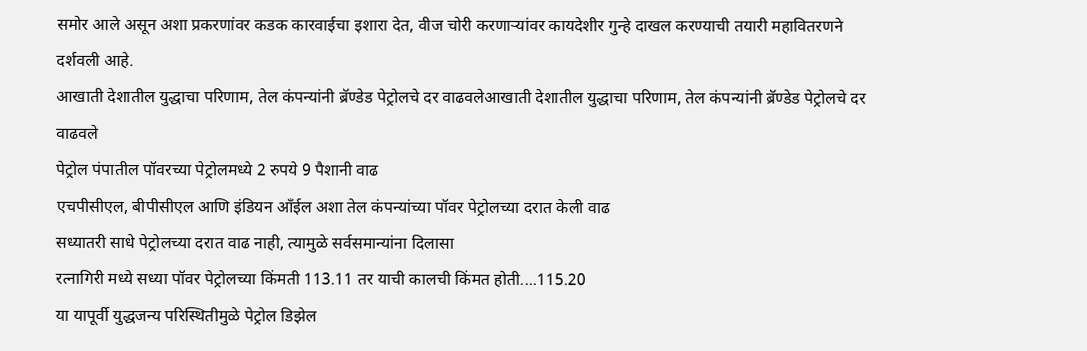समोर आले असून अशा प्रकरणांवर कडक कारवाईचा इशारा देत, वीज चोरी करणाऱ्यांवर कायदेशीर गुन्हे दाखल करण्याची तयारी महावितरणने दर्शवली आहे.
आखाती देशातील युद्धाचा परिणाम, तेल कंपन्यांनी ब्रॅण्डेड पेट्रोलचे दर वाढवलेआखाती देशातील युद्धाचा परिणाम, तेल कंपन्यांनी ब्रॅण्डेड पेट्रोलचे दर वाढवले
पेट्रोल पंपातील पॉवरच्या पेट्रोलमध्ये 2 रुपये 9 पैशानी वाढ
एचपीसीएल, बीपीसीएल आणि इंडियन आँईल अशा तेल कंपन्यांच्या पॉवर पेट्रोलच्या दरात केली वाढ
सध्यातरी साधे पेट्रोलच्या दरात वाढ नाही, त्यामुळे सर्वसमान्यांना दिलासा
रत्नागिरी मध्ये सध्या पॉवर पेट्रोलच्या किंमती 113.11 तर याची कालची किंमत होती....115.20
या यापूर्वी युद्धजन्य परिस्थितीमुळे पेट्रोल डिझेल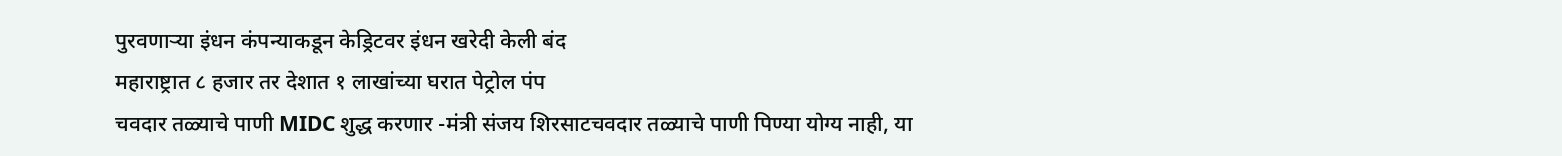पुरवणाऱ्या इंधन कंपन्याकडून केड्रिटवर इंधन खरेदी केली बंद
महाराष्ट्रात ८ हजार तर देशात १ लाखांच्या घरात पेट्रोल पंप
चवदार तळ्याचे पाणी MIDC शुद्ध करणार -मंत्री संजय शिरसाटचवदार तळ्याचे पाणी पिण्या योग्य नाही, या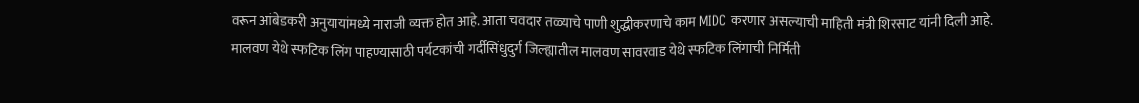वरून आंबेडकरी अनुयायांमध्ये नाराजी व्यक्त होत आहे. आता चवदार तळ्याचे पाणी शुद्धीकरणाचे काम MIDC करणार असल्याची माहिती मंत्री शिरसाट यांनी दिली आहे.
मालवण येथे स्फटिक लिंग पाहण्यासाठी पर्यटकांची गर्दीसिंधुदुर्ग जिल्ह्यातील मालवण सावरवाड येथे स्फटिक लिंगाची निर्मिती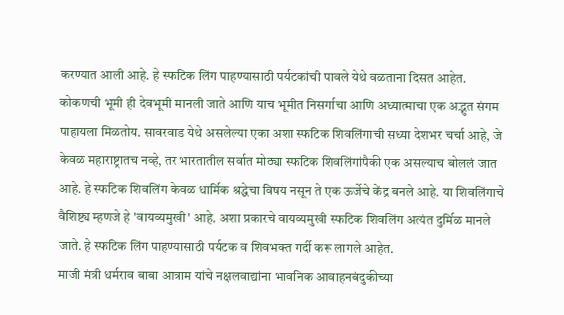करण्यात आली आहे. हे स्फटिक लिंग पाहण्यासाठी पर्यटकांची पावले येथे वळताना दिसत आहेत. कोकणची भूमी ही देवभूमी मानली जाते आणि याच भूमीत निसर्गाचा आणि अध्यात्माचा एक अद्भुत संगम पाहायला मिळतोय. सावरवाड येथे असलेल्या एका अशा स्फटिक शिवलिंगाची सध्या देशभर चर्चा आहे, जे केवळ महाराष्ट्रातच नव्हे, तर भारतातील सर्वात मोठ्या स्फटिक शिवलिंगांपैकी एक असल्याच बोललं जात आहे. हे स्फटिक शिवलिंग केवळ धार्मिक श्रद्धेचा विषय नसून ते एक ऊर्जेचे केंद्र बनले आहे. या शिवलिंगाचे वैशिष्ट्य म्हणजे हे 'वायव्यमुखी' आहे. अशा प्रकारचे वायव्यमुखी स्फटिक शिवलिंग अत्यंत दुर्मिळ मानले जाते. हे स्फटिक लिंग पाहण्यासाठी पर्यटक व शिवभक्त गर्दी करू लागले आहेत.
माजी मंत्री धर्मराव बाबा आत्राम यांचे नक्षलवाद्यांना भावनिक आवाहनबंदुकीच्या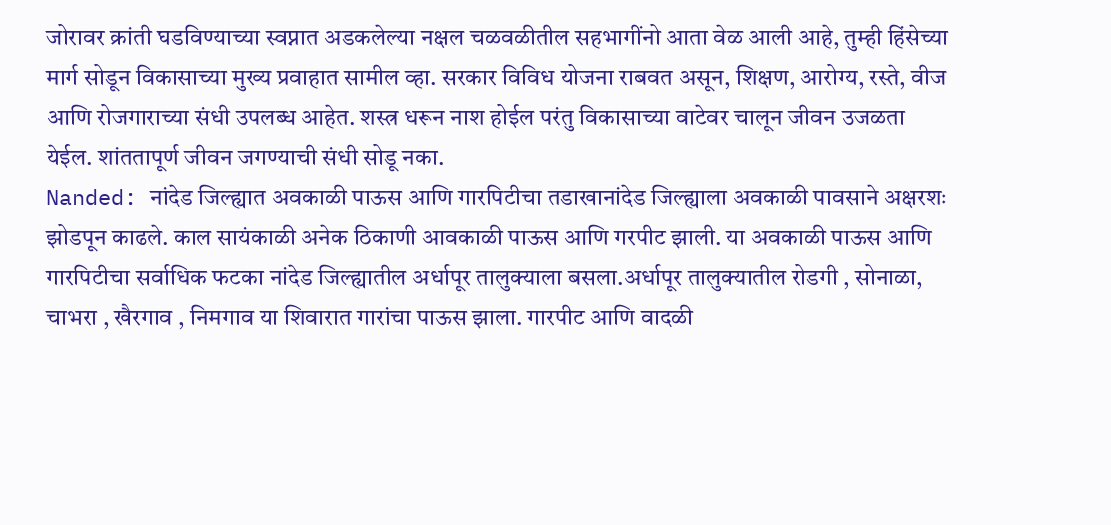जोरावर क्रांती घडविण्याच्या स्वप्नात अडकलेल्या नक्षल चळवळीतील सहभागींनो आता वेळ आली आहे, तुम्ही हिंसेच्या मार्ग सोडून विकासाच्या मुख्य प्रवाहात सामील व्हा. सरकार विविध योजना राबवत असून, शिक्षण, आरोग्य, रस्ते, वीज आणि रोजगाराच्या संधी उपलब्ध आहेत. शस्त्र धरून नाश होईल परंतु विकासाच्या वाटेवर चालून जीवन उजळता येईल. शांततापूर्ण जीवन जगण्याची संधी सोडू नका.
Nanded: नांदेड जिल्ह्यात अवकाळी पाऊस आणि गारपिटीचा तडाखानांदेड जिल्ह्याला अवकाळी पावसाने अक्षरशः झोडपून काढले. काल सायंकाळी अनेक ठिकाणी आवकाळी पाऊस आणि गरपीट झाली. या अवकाळी पाऊस आणि गारपिटीचा सर्वाधिक फटका नांदेड जिल्ह्यातील अर्धापूर तालुक्याला बसला.अर्धापूर तालुक्यातील रोडगी , सोनाळा, चाभरा , खैरगाव , निमगाव या शिवारात गारांचा पाऊस झाला. गारपीट आणि वादळी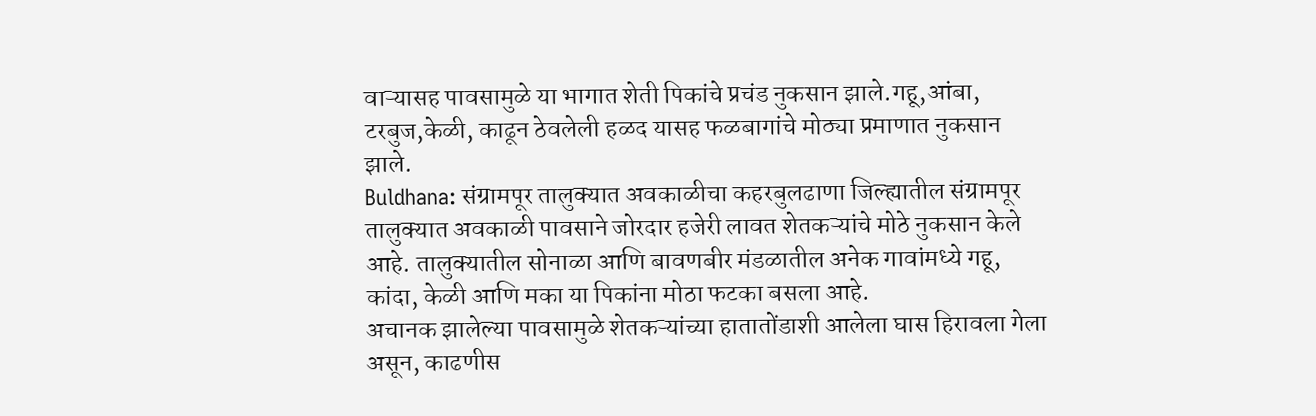वाऱ्यासह पावसामुळे या भागात शेती पिकांचे प्रचंड नुकसान झाले.गहू,आंबा, टरबुज,केळी, काढून ठेवलेली हळद यासह फळबागांचे मोठ्या प्रमाणात नुकसान झाले.
Buldhana: संग्रामपूर तालुक्यात अवकाळीचा कहरबुलढाणा जिल्ह्यातील संग्रामपूर तालुक्यात अवकाळी पावसाने जोरदार हजेरी लावत शेतकऱ्यांचे मोठे नुकसान केले आहे. तालुक्यातील सोनाळा आणि बावणबीर मंडळातील अनेक गावांमध्ये गहू, कांदा, केळी आणि मका या पिकांना मोठा फटका बसला आहे.
अचानक झालेल्या पावसामुळे शेतकऱ्यांच्या हातातोंडाशी आलेला घास हिरावला गेला असून, काढणीस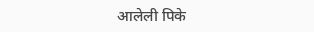आलेली पिके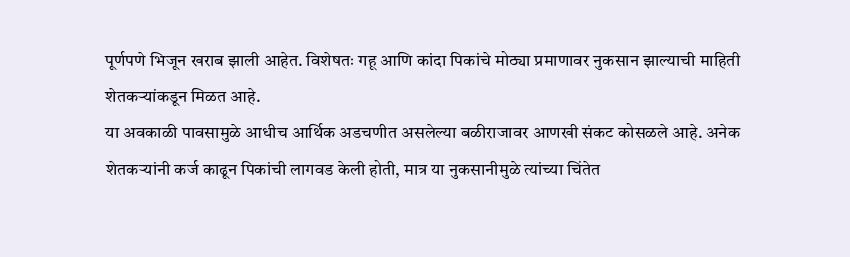पूर्णपणे भिजून खराब झाली आहेत. विशेषतः गहू आणि कांदा पिकांचे मोठ्या प्रमाणावर नुकसान झाल्याची माहिती शेतकऱ्यांकडून मिळत आहे.
या अवकाळी पावसामुळे आधीच आर्थिक अडचणीत असलेल्या बळीराजावर आणखी संकट कोसळले आहे. अनेक शेतकऱ्यांनी कर्ज काढून पिकांची लागवड केली होती, मात्र या नुकसानीमुळे त्यांच्या चिंतेत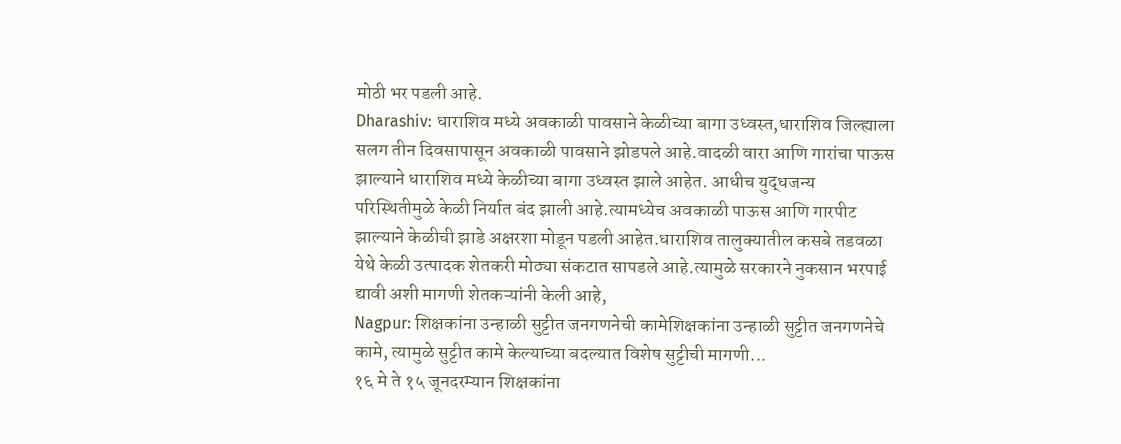मोठी भर पडली आहे.
Dharashiv: धाराशिव मध्ये अवकाळी पावसाने केळीच्या बागा उध्वस्त,धाराशिव जिल्ह्याला सलग तीन दिवसापासून अवकाळी पावसाने झोडपले आहे.वादळी वारा आणि गारांचा पाऊस झाल्याने धाराशिव मध्ये केळीच्या बागा उध्वस्त झाले आहेत. आधीच युद्धजन्य परिस्थितीमुळे केळी निर्यात बंद झाली आहे.त्यामध्येच अवकाळी पाऊस आणि गारपीट झाल्याने केळीची झाडे अक्षरशा मोडून पडली आहेत.धाराशिव तालुक्यातील कसबे तडवळा येथे केळी उत्पादक शेतकरी मोठ्या संकटात सापडले आहे.त्यामुळे सरकारने नुकसान भरपाई द्यावी अशी मागणी शेतकऱ्यांनी केली आहे,
Nagpur: शिक्षकांना उन्हाळी सुट्टीत जनगणनेची कामेशिक्षकांना उन्हाळी सुट्टीत जनगणनेचे कामे, त्यामुळे सुट्टीत कामे केल्याच्या बदल्यात विशेष सुट्टीची मागणी...
१६ मे ते १५ जूनदरम्यान शिक्षकांना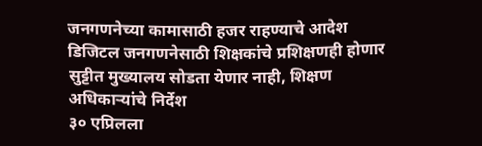जनगणनेच्या कामासाठी हजर राहण्याचे आदेश
डिजिटल जनगणनेसाठी शिक्षकांचे प्रशिक्षणही होणार
सुट्टीत मुख्यालय सोडता येणार नाही, शिक्षण अधिकाऱ्यांचे निर्देश
३० एप्रिलला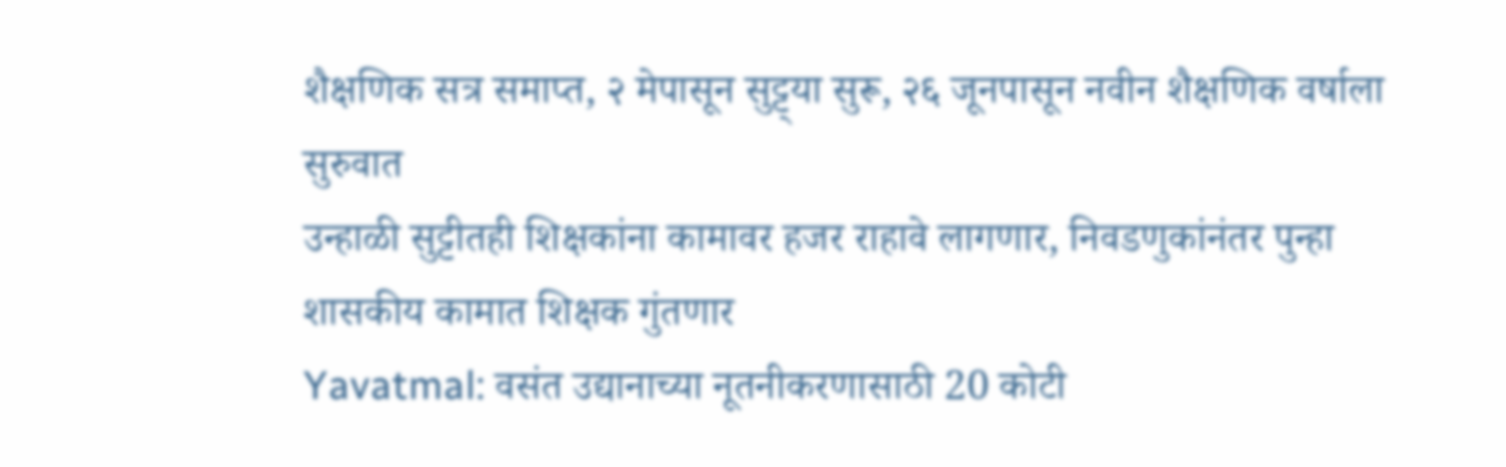शैक्षणिक सत्र समाप्त, २ मेपासून सुट्ट्या सुरू, २६ जूनपासून नवीन शैक्षणिक वर्षाला सुरुवात
उन्हाळी सुट्टीतही शिक्षकांना कामावर हजर राहावे लागणार, निवडणुकांनंतर पुन्हा शासकीय कामात शिक्षक गुंतणार
Yavatmal: वसंत उद्यानाच्या नूतनीकरणासाठी 20 कोटी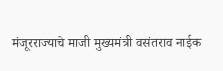मंजूरराज्याचे माजी मुख्यमंत्री वसंतराव नाईक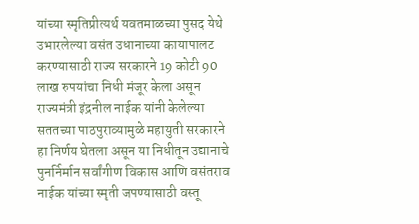यांच्या स्मृतिप्रीत्यर्थ यवतमाळच्या पुसद येथे उभारलेल्या वसंत उधानाच्या कायापालट करण्यासाठी राज्य सरकारने 19 कोटी 90 लाख रुपयांचा निधी मंजूर केला असून राज्यमंत्री इंद्रनील नाईक यांनी केलेल्या सततच्या पाठपुराव्यामुळे महायुती सरकारने हा निर्णय घेतला असून या निधीतून उद्यानाचे पुनर्निर्मान सर्वांगीण विकास आणि वसंतराव नाईक यांच्या स्मृती जपण्यासाठी वस्तू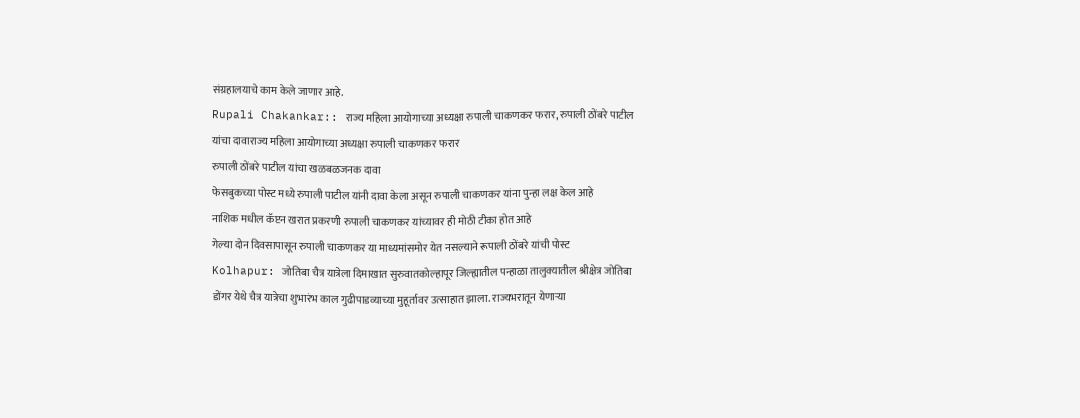संग्रहालयाचे काम केले जाणार आहे.
Rupali Chakankar:: राज्य महिला आयोगाच्या अध्यक्षा रुपाली चाकणकर फरार, रुपाली ठोंबरे पाटील यांचा दावाराज्य महिला आयोगाच्या अध्यक्षा रुपाली चाकणकर फरार
रुपाली ठोंबरे पाटील यांचा खळबळजनक दावा
फेसबुकच्या पोस्ट मध्ये रुपाली पाटील यांनी दावा केला असून रुपाली चाकणकर यांना पुन्हा लक्ष केल आहे
नाशिक मधील कॅप्टन खरात प्रकरणी रुपाली चाकणकर यांच्यावर ही मोठी टीका होत आहे
गेल्या दोन दिवसापासून रुपाली चाकणकर या माध्यमांसमोर येत नसल्याने रूपाली ठोंबरे यांची पोस्ट
Kolhapur: जोतिबा चैत्र यात्रेला दिमाखात सुरुवातकोल्हापूर जिल्ह्यातील पन्हाळा तालुक्यातील श्रीक्षेत्र जोतिबा डोंगर येथे चैत्र यात्रेचा शुभारंभ काल गुढीपाडव्याच्या मुहूर्तावर उत्साहात झाला. राज्यभरातून येणाऱ्या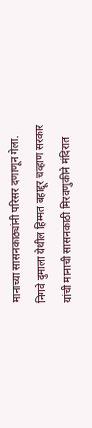मानाच्या सासनकाठ्यांनी परिसर दणाणून गेला. निगवे दुमाला येथील हिम्मत बहाद्दूर चव्हाण सरकार यांची मानाची सासनकाठी मिरवणुकीने मंदिरात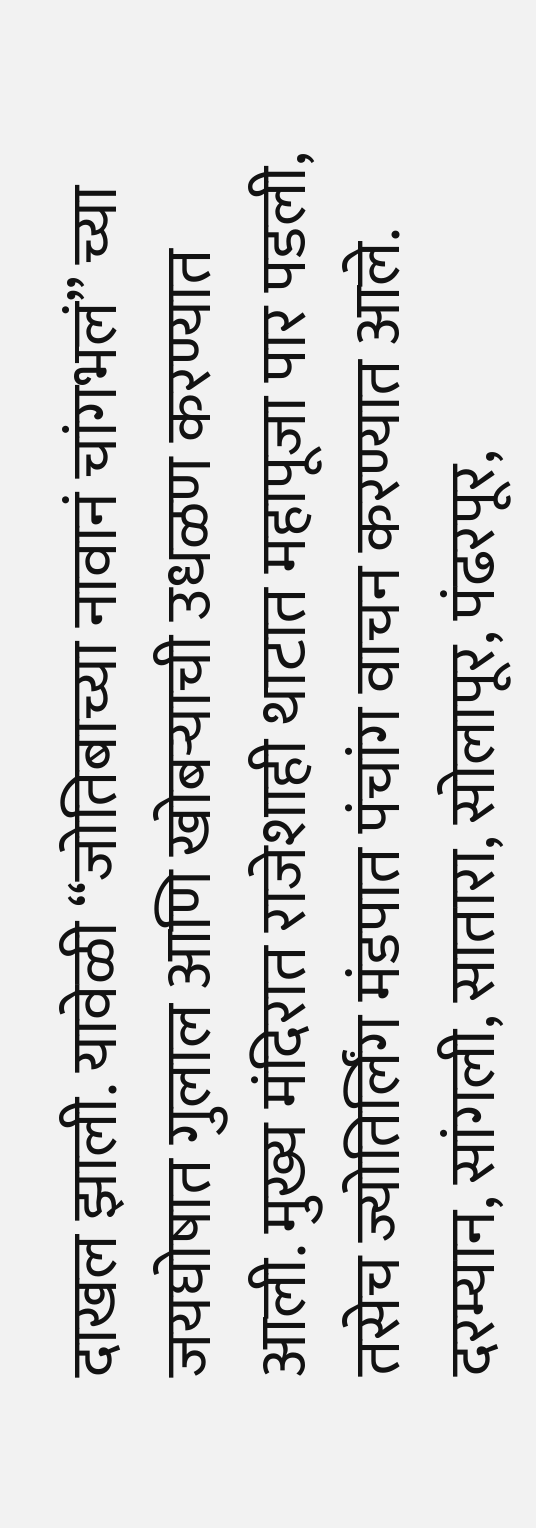दाखल झाली. यावेळी “जोतिबाच्या नावानं चांगभलं” च्या जयघोषात गुलाल आणि खोबऱ्याची उधळण करण्यात आली. मुख्य मंदिरात राजेशाही थाटात महापूजा पार पडली, तसेच ज्योतिर्लिंग मंडपात पंचांग वाचन करण्यात आले. दरम्यान, सांगली, सातारा, सोलापूर, पंढरपूर,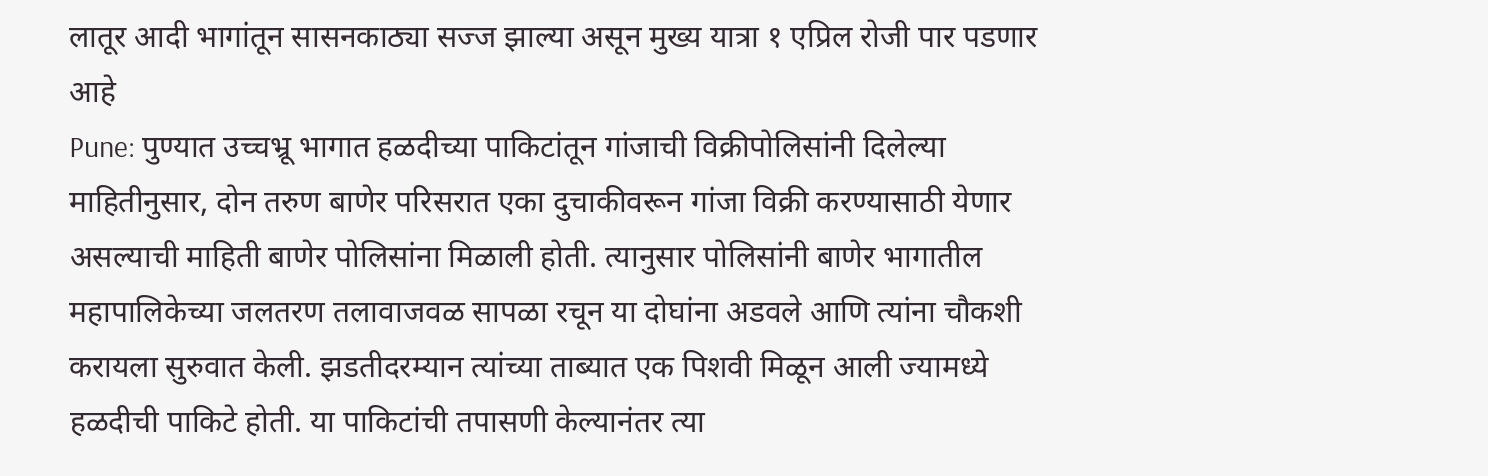लातूर आदी भागांतून सासनकाठ्या सज्ज झाल्या असून मुख्य यात्रा १ एप्रिल रोजी पार पडणार आहे
Pune: पुण्यात उच्चभ्रू भागात हळदीच्या पाकिटांतून गांजाची विक्रीपोलिसांनी दिलेल्या माहितीनुसार, दोन तरुण बाणेर परिसरात एका दुचाकीवरून गांजा विक्री करण्यासाठी येणार असल्याची माहिती बाणेर पोलिसांना मिळाली होती. त्यानुसार पोलिसांनी बाणेर भागातील महापालिकेच्या जलतरण तलावाजवळ सापळा रचून या दोघांना अडवले आणि त्यांना चौकशी करायला सुरुवात केली. झडतीदरम्यान त्यांच्या ताब्यात एक पिशवी मिळून आली ज्यामध्ये हळदीची पाकिटे होती. या पाकिटांची तपासणी केल्यानंतर त्या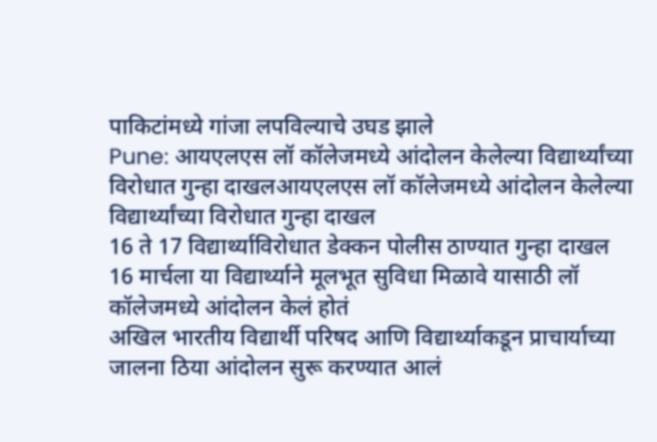पाकिटांमध्ये गांजा लपविल्याचे उघड झाले
Pune: आयएलएस लॉ कॉलेजमध्ये आंदोलन केलेल्या विद्यार्थ्यांच्या विरोधात गुन्हा दाखलआयएलएस लॉ कॉलेजमध्ये आंदोलन केलेल्या विद्यार्थ्यांच्या विरोधात गुन्हा दाखल
16 ते 17 विद्यार्थ्याविरोधात डेक्कन पोलीस ठाण्यात गुन्हा दाखल
16 मार्चला या विद्यार्थ्याने मूलभूत सुविधा मिळावे यासाठी लॉ कॉलेजमध्ये आंदोलन केलं होतं
अखिल भारतीय विद्यार्थी परिषद आणि विद्यार्थ्याकडून प्राचार्याच्या जालना ठिया आंदोलन सुरू करण्यात आलं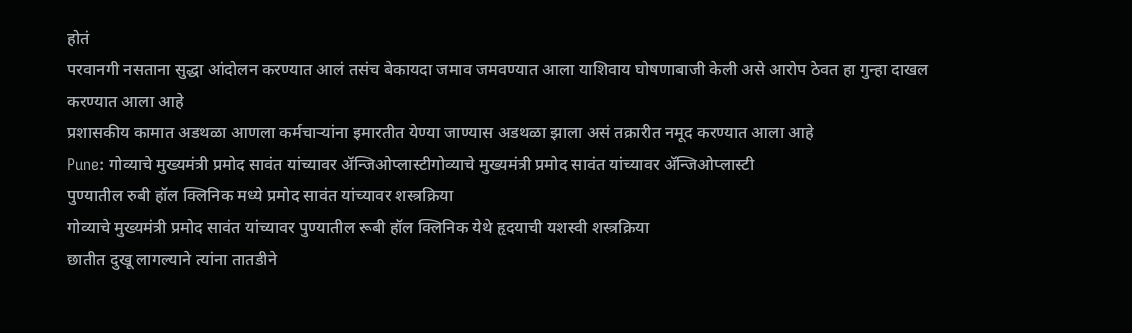होतं
परवानगी नसताना सुद्धा आंदोलन करण्यात आलं तसंच बेकायदा जमाव जमवण्यात आला याशिवाय घोषणाबाजी केली असे आरोप ठेवत हा गुन्हा दाखल करण्यात आला आहे
प्रशासकीय कामात अडथळा आणला कर्मचाऱ्यांना इमारतीत येण्या जाण्यास अडथळा झाला असं तक्रारीत नमूद करण्यात आला आहे
Pune: गोव्याचे मुख्यमंत्री प्रमोद सावंत यांच्यावर ॲन्जिओप्लास्टीगोव्याचे मुख्यमंत्री प्रमोद सावंत यांच्यावर ॲन्जिओप्लास्टी
पुण्यातील रुबी हॉल क्लिनिक मध्ये प्रमोद सावंत यांच्यावर शस्त्रक्रिया
गोव्याचे मुख्यमंत्री प्रमोद सावंत यांच्यावर पुण्यातील रूबी हॉल क्लिनिक येथे हृदयाची यशस्वी शस्त्रक्रिया
छातीत दुखू लागल्याने त्यांना तातडीने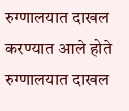रुग्णालयात दाखल करण्यात आले होते
रुग्णालयात दाखल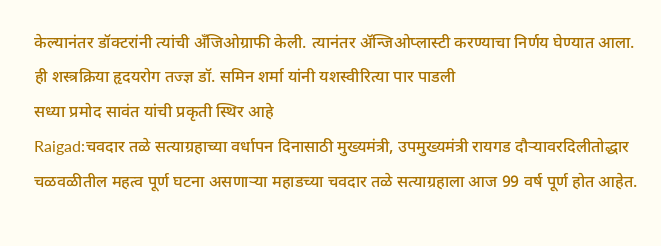केल्यानंतर डॉक्टरांनी त्यांची अँजिओग्राफी केली. त्यानंतर ॲन्जिओप्लास्टी करण्याचा निर्णय घेण्यात आला. ही शस्त्रक्रिया हृदयरोग तज्ज्ञ डॉ. समिन शर्मा यांनी यशस्वीरित्या पार पाडली
सध्या प्रमोद सावंत यांची प्रकृती स्थिर आहे
Raigad:चवदार तळे सत्याग्रहाच्या वर्धापन दिनासाठी मुख्यमंत्री, उपमुख्यमंत्री रायगड दौऱ्यावरदिलीतोद्धार चळवळीतील महत्व पूर्ण घटना असणाऱ्या महाडच्या चवदार तळे सत्याग्रहाला आज 99 वर्ष पूर्ण होत आहेत.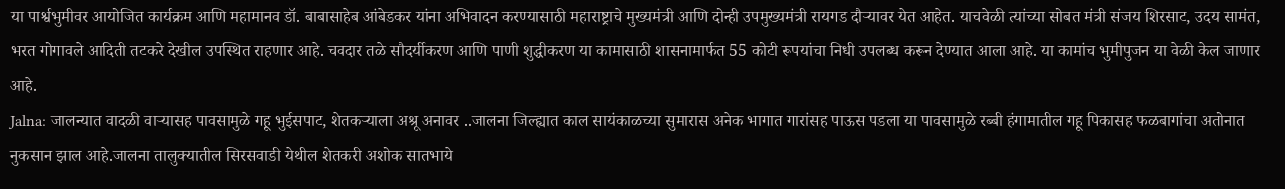या पार्श्वभुमीवर आयोजित कार्यक्रम आणि महामानव डॉ. बाबासाहेब आंबेडकर यांना अभिवादन करण्यासाठी महाराष्ट्राचे मुख्यमंत्री आणि दोन्ही उपमुख्यमंत्री रायगड दौऱ्यावर येत आहेत. याचवेळी त्यांच्या सोबत मंत्री संजय शिरसाट, उदय सामंत, भरत गोगावले आदिती तटकरे देखील उपस्थित राहणार आहे. चवदार तळे सौदर्यीकरण आणि पाणी शुद्धीकरण या कामासाठी शासनामार्फत 55 कोटी रूपयांचा निधी उपलब्ध करून देण्यात आला आहे. या कामांच भुमीपुजन या वेळी केल जाणार आहे.
Jalna: जालन्यात वादळी वाऱ्यासह पावसामुळे गहू भुईसपाट, शेतकऱ्याला अश्रू अनावर ..जालना जिल्ह्यात काल सायंकाळच्या सुमारास अनेक भागात गारांसह पाऊस पडला या पावसामुळे रब्बी हंगामातील गहू पिकासह फळबागांचा अतोनात नुकसान झाल आहे.जालना तालुक्यातील सिरसवाडी येथील शेतकरी अशोक सातभाये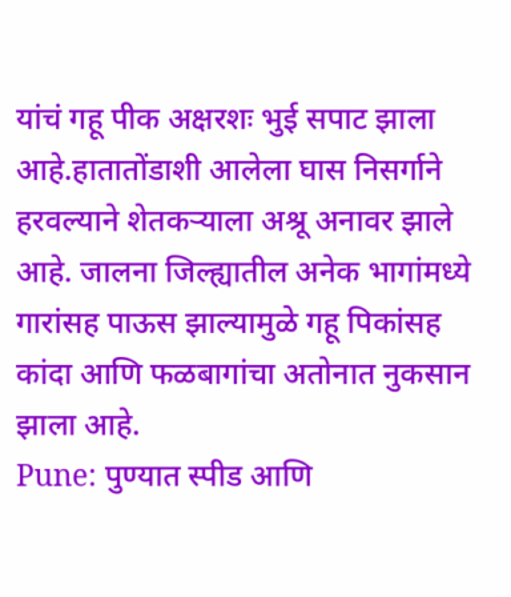यांचं गहू पीक अक्षरशः भुई सपाट झाला आहे.हातातोंडाशी आलेला घास निसर्गाने हरवल्याने शेतकऱ्याला अश्रू अनावर झाले आहे. जालना जिल्ह्यातील अनेक भागांमध्ये गारांसह पाऊस झाल्यामुळे गहू पिकांसह कांदा आणि फळबागांचा अतोनात नुकसान झाला आहे.
Pune: पुण्यात स्पीड आणि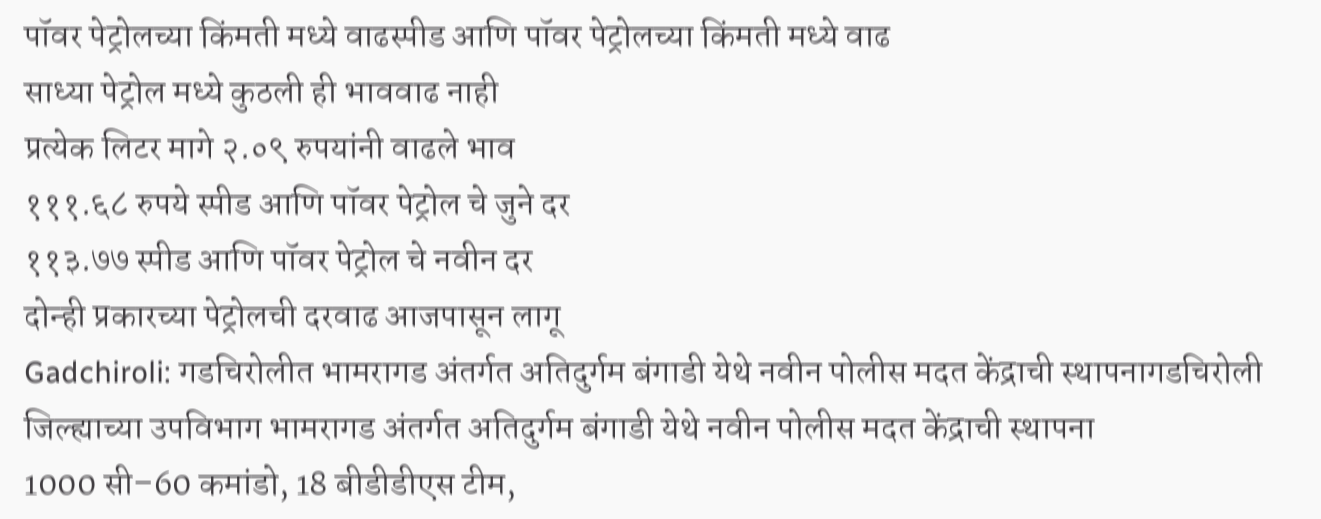पॉवर पेट्रोलच्या किंमती मध्ये वाढस्पीड आणि पॉवर पेट्रोलच्या किंमती मध्ये वाढ
साध्या पेट्रोल मध्ये कुठली ही भाववाढ नाही
प्रत्येक लिटर मागे २.०९ रुपयांनी वाढले भाव
१११.६८ रुपये स्पीड आणि पॉवर पेट्रोल चे जुने दर
११३.७७ स्पीड आणि पॉवर पेट्रोल चे नवीन दर
दोन्ही प्रकारच्या पेट्रोलची दरवाढ आजपासून लागू
Gadchiroli: गडचिरोलीत भामरागड अंतर्गत अतिदुर्गम बंगाडी येथे नवीन पोलीस मदत केंद्राची स्थापनागडचिरोली जिल्ह्याच्या उपविभाग भामरागड अंतर्गत अतिदुर्गम बंगाडी येथे नवीन पोलीस मदत केंद्राची स्थापना
1000 सी–60 कमांडो, 18 बीडीडीएस टीम,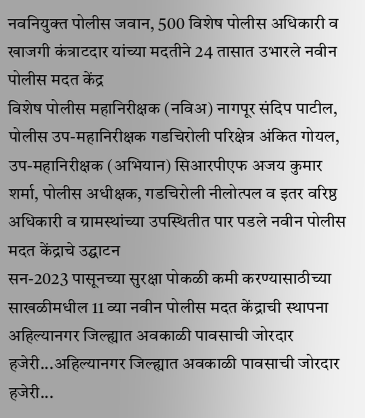नवनियुक्त पोलीस जवान, 500 विशेष पोलीस अधिकारी व खाजगी कंत्राटदार यांच्या मदतीने 24 तासात उभारले नवीन पोलीस मदत केंद्र
विशेष पोलीस महानिरीक्षक (नविअ) नागपूर संदिप पाटील, पोलीस उप-महानिरीक्षक गडचिरोली परिक्षेत्र अंकित गोयल, उप-महानिरीक्षक (अभियान) सिआरपीएफ अजय कुमार शर्मा, पोलीस अधीक्षक, गडचिरोली नीलोत्पल व इतर वरिष्ठ अधिकारी व ग्रामस्थांच्या उपस्थितीत पार पडले नवीन पोलीस मदत केंद्राचे उद्घाटन
सन-2023 पासूनच्या सुरक्षा पोकळी कमी करण्यासाठीच्या साखळीमधील 11 व्या नवीन पोलीस मदत केंद्राची स्थापना
अहिल्यानगर जिल्ह्यात अवकाळी पावसाची जोरदार हजेरी...अहिल्यानगर जिल्ह्यात अवकाळी पावसाची जोरदार हजेरी...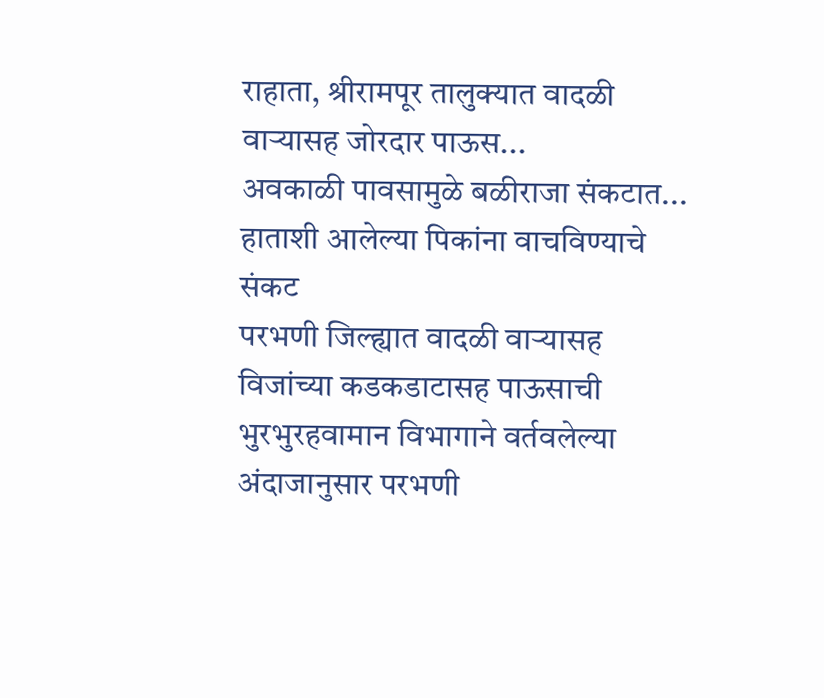राहाता, श्रीरामपूर तालुक्यात वादळी वाऱ्यासह जोरदार पाऊस...
अवकाळी पावसामुळे बळीराजा संकटात...
हाताशी आलेल्या पिकांना वाचविण्याचे संकट
परभणी जिल्ह्यात वादळी वाऱ्यासह विजांच्या कडकडाटासह पाऊसाची भुरभुरहवामान विभागाने वर्तवलेल्या अंदाजानुसार परभणी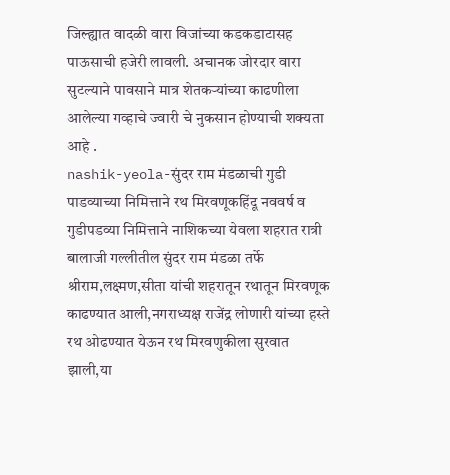जिल्ह्यात वादळी वारा विजांच्या कडकडाटासह पाऊसाची हजेरी लावली. अचानक जोरदार वारा सुटल्याने पावसाने मात्र शेतकऱ्यांच्या काढणीला आलेल्या गव्हाचे ज्वारी चे नुकसान होण्याची शक्यता आहे .
nashik-yeola-सुंदर राम मंडळाची गुडी पाडव्याच्या निमित्ताने रथ मिरवणूकहिंदू नववर्ष व गुडीपडव्या निमित्ताने नाशिकच्या येवला शहरात रात्री बालाजी गल्लीतील सुंदर राम मंडळा तर्फे श्रीराम,लक्ष्मण,सीता यांची शहरातून रथातून मिरवणूक काढण्यात आली,नगराध्यक्ष राजेंद्र लोणारी यांच्या हस्ते रथ ओढण्यात येऊन रथ मिरवणुकीला सुरवात झाली,या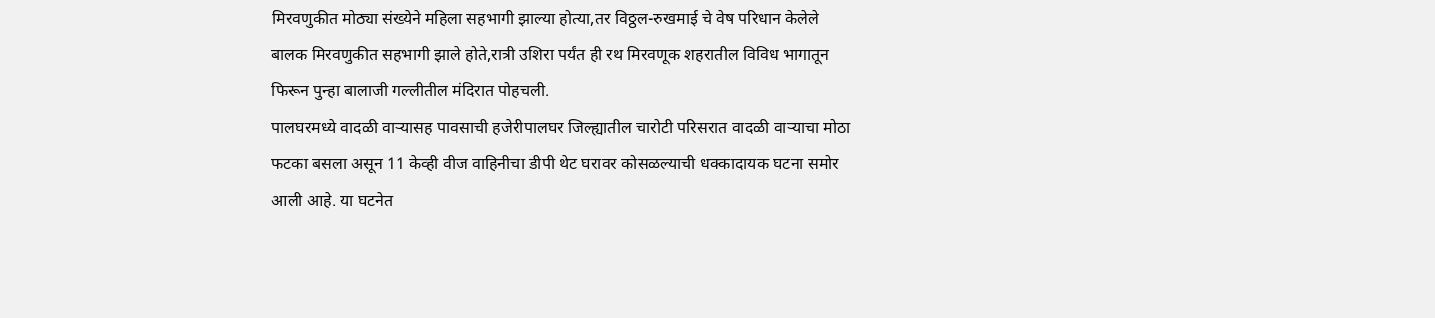मिरवणुकीत मोठ्या संख्येने महिला सहभागी झाल्या होत्या,तर विठ्ठल-रुखमाई चे वेष परिधान केलेले बालक मिरवणुकीत सहभागी झाले होते,रात्री उशिरा पर्यंत ही रथ मिरवणूक शहरातील विविध भागातून फिरून पुन्हा बालाजी गल्लीतील मंदिरात पोहचली.
पालघरमध्ये वादळी वाऱ्यासह पावसाची हजेरीपालघर जिल्ह्यातील चारोटी परिसरात वादळी वाऱ्याचा मोठा फटका बसला असून 11 केव्ही वीज वाहिनीचा डीपी थेट घरावर कोसळल्याची धक्कादायक घटना समोर आली आहे. या घटनेत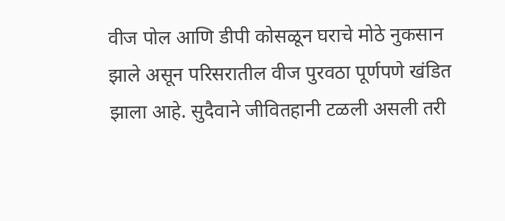वीज पोल आणि डीपी कोसळून घराचे मोठे नुकसान झाले असून परिसरातील वीज पुरवठा पूर्णपणे खंडित झाला आहे. सुदैवाने जीवितहानी टळली असली तरी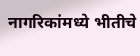नागरिकांमध्ये भीतीचे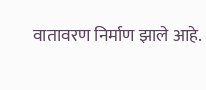वातावरण निर्माण झाले आहे.